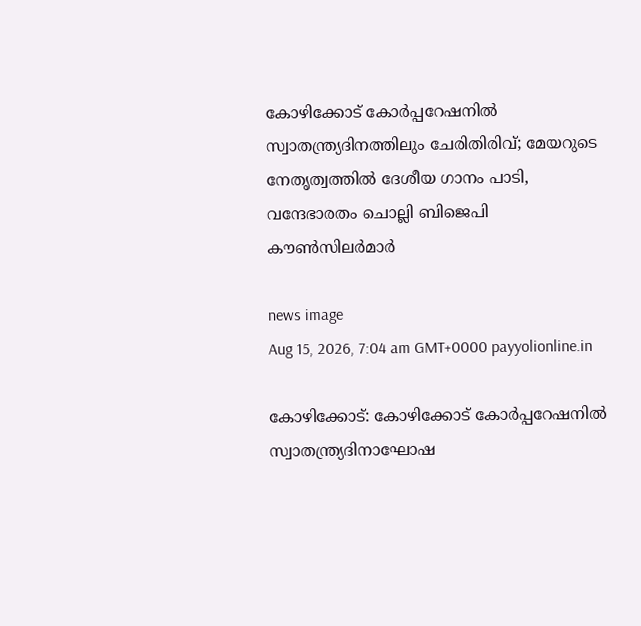കോഴിക്കോട് കോർപ്പറേഷനിൽ സ്വാതന്ത്ര്യദിനത്തിലും ചേരിതിരിവ്; മേയറുടെ നേതൃത്വത്തിൽ ദേശീയ ഗാനം പാടി, വന്ദേഭാരതം ചൊല്ലി ബിജെപി കൗൺസിലർമാർ

news image
Aug 15, 2026, 7:04 am GMT+0000 payyolionline.in

കോഴിക്കോട്: കോഴിക്കോട് കോർപ്പറേഷനിൽ സ്വാതന്ത്ര്യദിനാഘോഷ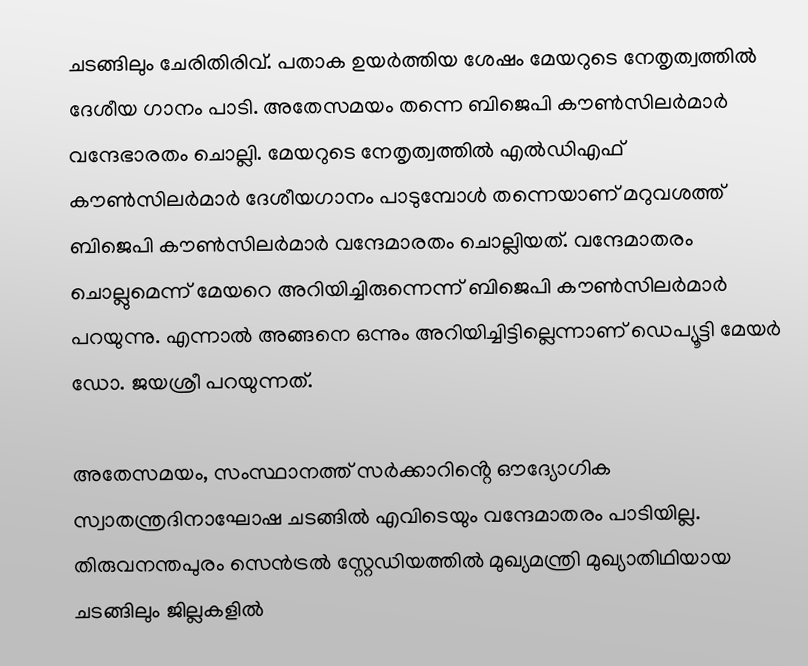ചടങ്ങിലും ചേരിതിരിവ്. പതാക ഉയർത്തിയ ശേഷം മേയറുടെ നേതൃത്വത്തിൽ ദേശീയ ഗാനം പാടി. അതേസമയം തന്നെ ബിജെപി കൗൺസിലർമാർ വന്ദേഭാരതം ചൊല്ലി. മേയറുടെ നേതൃത്വത്തിൽ എൽഡിഎഫ് കൗൺസിലർമാർ ദേശീയഗാനം പാടുമ്പോൾ തന്നെയാണ് മറുവശത്ത് ബിജെപി കൗൺസിലർമാർ വന്ദേമാരതം ചൊല്ലിയത്. വന്ദേമാതരം ചൊല്ലുമെന്ന് മേയറെ അറിയിച്ചിരുന്നെന്ന് ബിജെപി കൗൺസിലർമാർ പറയുന്നു. എന്നാൽ അങ്ങനെ ഒന്നും അറിയിച്ചിട്ടില്ലെന്നാണ് ഡെപ്യൂട്ടി മേയർ ഡോ. ജയശ്രീ പറയുന്നത്.

അതേസമയം, സംസ്ഥാനത്ത് സർക്കാറിൻ്റെ ഔദ്യോഗിക സ്വാതന്ത്രദിനാഘോഷ ചടങ്ങിൽ എവിടെയും വന്ദേമാതരം പാടിയില്ല. തിരുവനന്തപുരം സെൻട്രൽ സ്റ്റേഡിയത്തിൽ മുഖ്യമന്ത്രി മുഖ്യാതിഥിയായ ചടങ്ങിലും ജില്ലകളിൽ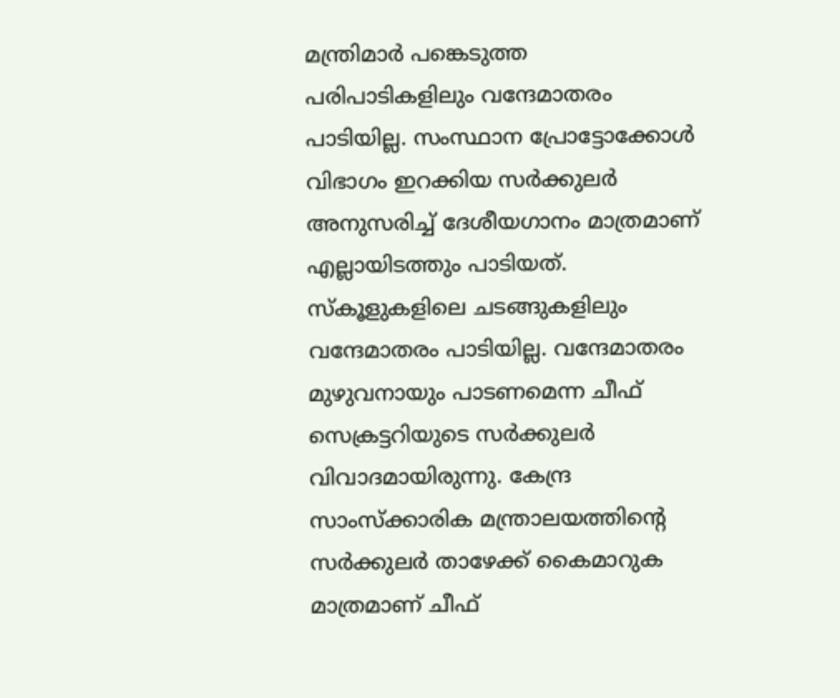മന്ത്രിമാർ പങ്കെടുത്ത പരിപാടികളിലും വന്ദേമാതരം പാടിയില്ല. സംസ്ഥാന പ്രോട്ടോക്കോൾ വിഭാഗം ഇറക്കിയ സർക്കുലർ അനുസരിച്ച് ദേശീയഗാനം മാത്രമാണ് എല്ലായിടത്തും പാടിയത്. സ്കൂളുകളിലെ ചടങ്ങുകളിലും വന്ദേമാതരം പാടിയില്ല. വന്ദേമാതരം മുഴുവനായും പാടണമെന്ന ചീഫ് സെക്രട്ടറിയുടെ സർക്കുലർ വിവാദമായിരുന്നു. കേന്ദ്ര സാംസ്ക്കാരിക മന്ത്രാലയത്തിന്റെ സർക്കുലർ താഴേക്ക് കൈമാറുക മാത്രമാണ് ചീഫ്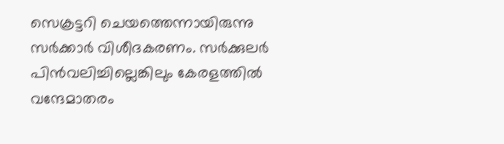സെക്രട്ടറി ചെയത്തെന്നായിരുന്നു സർക്കാർ വിശീദകരണം. സർക്കുലർ പിൻവലിച്ചില്ലെങ്കിലും കേരളത്തിൽ വന്ദേമാതരം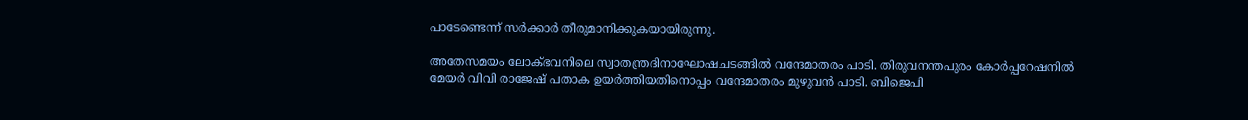പാടേണ്ടെന്ന് സർക്കാർ തീരുമാനിക്കുകയായിരുന്നു.

അതേസമയം ലോക്ഭവനിലെ സ്വാതന്ത്രദിനാഘോഷചടങ്ങിൽ വന്ദേമാതരം പാടി. തിരുവനന്തപുരം കോർപ്പറേഷനിൽ മേയർ വിവി രാജേഷ് പതാക ഉയർത്തിയതിനൊപ്പം വന്ദേമാതരം മുഴുവൻ പാടി. ബിജെപി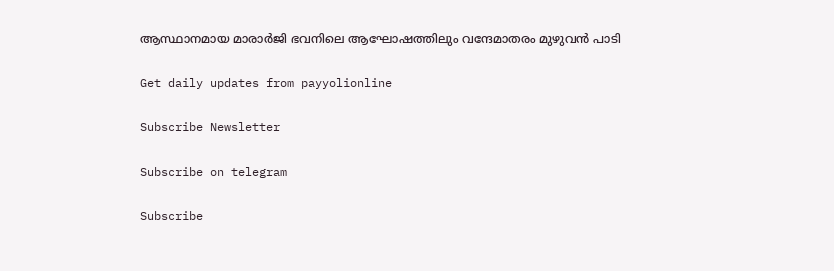ആസ്ഥാനമായ മാരാർജി ഭവനിലെ ആഘോഷത്തിലും വന്ദേമാതരം മുഴുവൻ പാടി

Get daily updates from payyolionline

Subscribe Newsletter

Subscribe on telegram

Subscribe